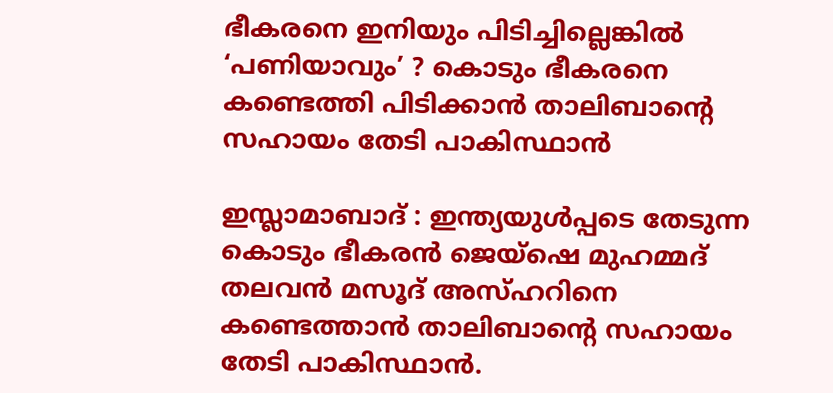ഭീകരനെ ഇനിയും പിടിച്ചില്ലെങ്കില്‍ ‘പണിയാവും’ ? കൊടും ഭീകരനെ കണ്ടെത്തി പിടിക്കാന്‍ താലിബാന്റെ സഹായം തേടി പാകിസ്ഥാന്‍

ഇസ്ലാമാബാദ് : ഇന്ത്യയുള്‍പ്പടെ തേടുന്ന കൊടും ഭീകരന്‍ ജെയ്‌ഷെ മുഹമ്മദ് തലവന്‍ മസൂദ് അസ്ഹറിനെ കണ്ടെത്താന്‍ താലിബാന്റെ സഹായം തേടി പാകിസ്ഥാന്‍.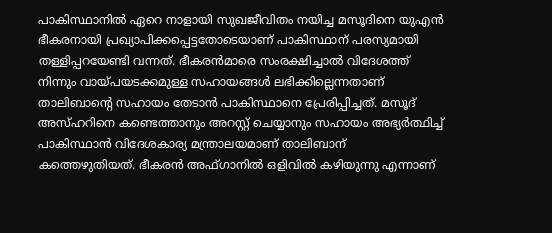പാകിസ്ഥാനില്‍ ഏറെ നാളായി സുഖജീവിതം നയിച്ച മസൂദിനെ യുഎന്‍ ഭീകരനായി പ്രഖ്യാപിക്കപ്പെട്ടതോടെയാണ് പാകിസ്ഥാന് പരസ്യമായി തള്ളിപ്പറയേണ്ടി വന്നത്. ഭീകരന്‍മാരെ സംരക്ഷിച്ചാല്‍ വിദേശത്ത് നിന്നും വായ്പയടക്കമുള്ള സഹായങ്ങള്‍ ലഭിക്കില്ലെന്നതാണ് താലിബാന്റെ സഹായം തേടാന്‍ പാകിസ്ഥാനെ പ്രേരിപ്പിച്ചത്. മസൂദ് അസ്ഹറിനെ കണ്ടെത്താനും അറസ്റ്റ് ചെയ്യാനും സഹായം അഭ്യര്‍ത്ഥിച്ച്‌ പാകിസ്ഥാന്‍ വിദേശകാര്യ മന്ത്രാലയമാണ് താലിബാന് കത്തെഴുതിയത്. ഭീകരന്‍ അഫ്ഗാനില്‍ ഒളിവില്‍ കഴിയുന്നു എന്നാണ്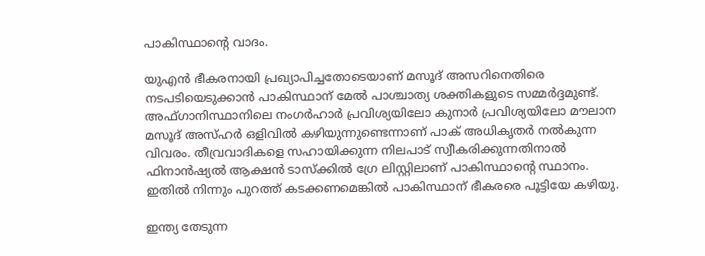പാകിസ്ഥാന്റെ വാദം.

യുഎന്‍ ഭീകരനായി പ്രഖ്യാപിച്ചതോടെയാണ് മസൂദ് അസറിനെതിരെ നടപടിയെടുക്കാന്‍ പാകിസ്ഥാന് മേല്‍ പാശ്ചാത്യ ശക്തികളുടെ സമ്മര്‍ദ്ദമുണ്ട്. അഫ്ഗാനിസ്ഥാനിലെ നംഗര്‍ഹാര്‍ പ്രവിശ്യയിലോ കുനാര്‍ പ്രവിശ്യയിലോ മൗലാന മസൂദ് അസ്ഹര്‍ ഒളിവില്‍ കഴിയുന്നുണ്ടെന്നാണ് പാക് അധികൃതര്‍ നല്‍കുന്ന വിവരം. തീവ്രവാദികളെ സഹായിക്കുന്ന നിലപാട് സ്വീകരിക്കുന്നതിനാല്‍ ഫിനാന്‍ഷ്യല്‍ ആക്ഷന്‍ ടാസ്‌ക്കില്‍ ഗ്രേ ലിസ്റ്റിലാണ് പാകിസ്ഥാന്റെ സ്ഥാനം. ഇതില്‍ നിന്നും പുറത്ത് കടക്കണമെങ്കില്‍ പാകിസ്ഥാന് ഭീകരരെ പൂട്ടിയേ കഴിയു.

ഇന്ത്യ തേടുന്ന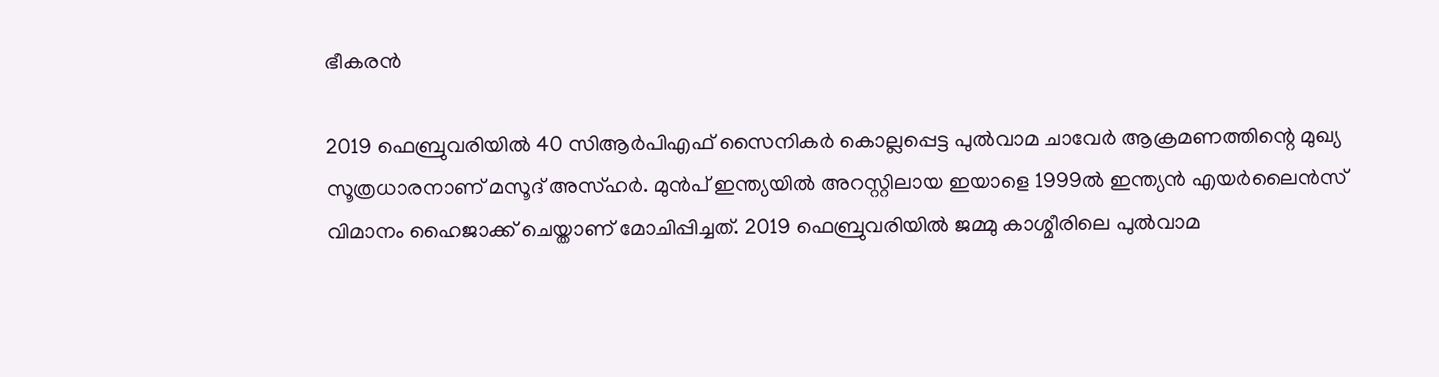ഭീകരന്‍

2019 ഫെബ്രുവരിയില്‍ 40 സിആര്‍പിഎഫ് സൈനികര്‍ കൊല്ലപ്പെട്ട പുല്‍വാമ ചാവേര്‍ ആക്രമണത്തിന്റെ മുഖ്യ സൂത്രധാരനാണ് മസൂദ് അസ്ഹര്‍. മുന്‍പ് ഇന്ത്യയില്‍ അറസ്റ്റിലായ ഇയാളെ 1999ല്‍ ഇന്ത്യന്‍ എയര്‍ലൈന്‍സ് വിമാനം ഹൈജാക്ക് ചെയ്താണ് മോചിപ്പിച്ചത്. 2019 ഫെബ്രുവരിയില്‍ ജമ്മു കാശ്മീരിലെ പുല്‍വാമ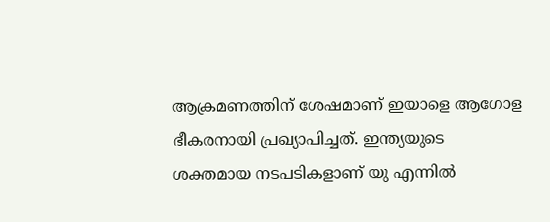ആക്രമണത്തിന് ശേഷമാണ് ഇയാളെ ആഗോള ഭീകരനായി പ്രഖ്യാപിച്ചത്. ഇന്ത്യയുടെ ശക്തമായ നടപടികളാണ് യു എന്നില്‍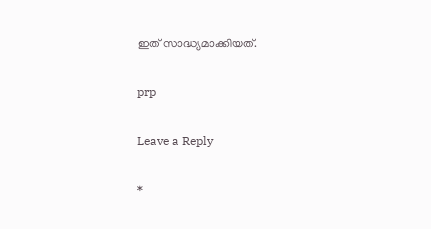ഇത് സാദ്ധ്യമാക്കിയത്.

prp

Leave a Reply

*